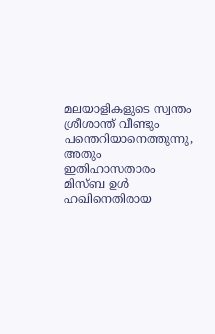മലയാളികളുടെ സ്വന്തം ശ്രീശാന്ത് വീണ്ടും പന്തെറിയാനെത്തുന്നു, അതും ഇതിഹാസതാരം മിസ്ബ ഉള്‍ ഹഖിനെതിരായ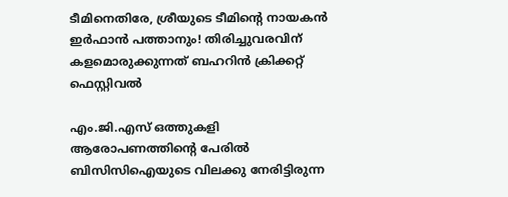ടീമിനെതിരേ, ശ്രീയുടെ ടീമിന്റെ നായകന്‍ ഇര്‍ഫാന്‍ പത്താനും! തിരിച്ചുവരവിന് കളമൊരുക്കുന്നത് ബഹറിന്‍ ക്രിക്കറ്റ് ഫെസ്റ്റിവല്‍

എം.ജി.എസ്‌ ഒത്തുകളി ആരോപണത്തിന്റെ പേരില്‍ ബിസിസിഐയുടെ വിലക്കു നേരിട്ടിരുന്ന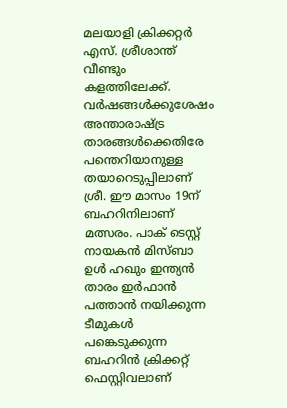മലയാളി ക്രിക്കറ്റര്‍ എസ്. ശ്രീശാന്ത് വീണ്ടും കളത്തിലേക്ക്. വര്‍ഷങ്ങള്‍ക്കുശേഷം അന്താരാഷ്ട്ര താരങ്ങള്‍ക്കെതിരേ പന്തെറിയാനുള്ള തയാറെടുപ്പിലാണ് ശ്രീ. ഈ മാസം 19ന് ബഹറിനിലാണ് മത്സരം. പാക് ടെസ്റ്റ് നായകന്‍ മിസ്ബാ ഉള്‍ ഹഖും ഇന്ത്യന്‍ താരം ഇര്‍ഫാന്‍ പത്താന്‍ നയിക്കുന്ന ടീമുകള്‍ പങ്കെടുക്കുന്ന ബഹറിന്‍ ക്രിക്കറ്റ് ഫെസ്റ്റിവലാണ്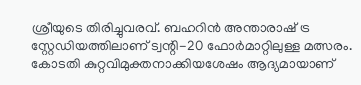ശ്രീയുടെ തിരിച്ചുവരവ്. ബഹറിന്‍ അന്താരാഷ് ട്ര സ്റ്റേഡിയത്തിലാണ് ട്വന്റി-20 ഫോര്‍മാറ്റിലുള്ള മത്സരം. കോടതി കുറ്റവിമുക്തനാക്കിയശേഷം ആദ്യമായാണ്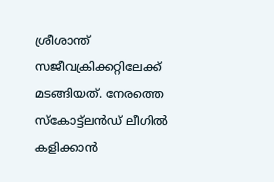ശ്രീശാന്ത് സജീവക്രിക്കറ്റിലേക്ക് മടങ്ങിയത്. നേരത്തെ സ്‌കോട്ട്‌ലന്‍ഡ് ലീഗില്‍ കളിക്കാന്‍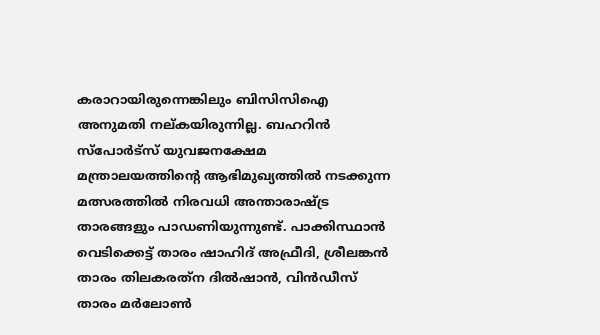കരാറായിരുന്നെങ്കിലും ബിസിസിഐ അനുമതി നല്കയിരുന്നില്ല. ബഹറിന്‍ സ്‌പോര്‍ട്‌സ് യുവജനക്ഷേമ മന്ത്രാലയത്തിന്റെ ആഭിമുഖ്യത്തില്‍ നടക്കുന്ന മത്സരത്തില്‍ നിരവധി അന്താരാഷ്ട്ര താരങ്ങളും പാഡണിയുന്നുണ്ട്. പാക്കിസ്ഥാന്‍ വെടിക്കെട്ട് താരം ഷാഹിദ് അഫ്രീദി, ശ്രീലങ്കന്‍ താരം തിലകരത്‌ന ദില്‍ഷാന്‍, വിന്‍ഡീസ് താരം മര്‍ലോണ്‍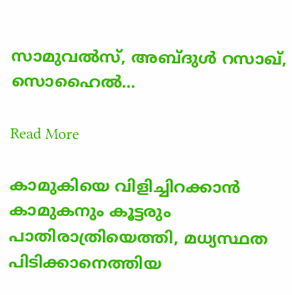സാമുവല്‍സ്, അബ്ദുള്‍ റസാഖ്, സൊഹൈല്‍…

Read More

കാമുകിയെ വിളിച്ചിറക്കാന്‍ കാമുകനും കൂട്ടരും പാതിരാത്രിയെത്തി, മധ്യസ്ഥത പിടിക്കാനെത്തിയ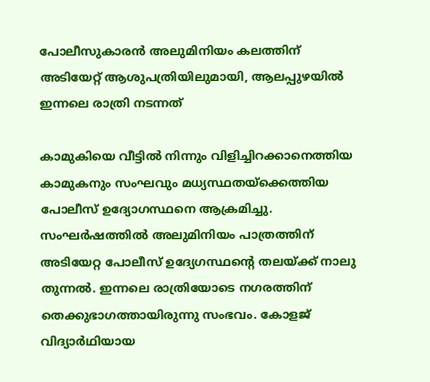പോലീസുകാരന്‍ അലുമിനിയം കലത്തിന് അടിയേറ്റ് ആശുപത്രിയിലുമായി, ആലപ്പുഴയില്‍ ഇന്നലെ രാത്രി നടന്നത്

കാമുകിയെ വീട്ടില്‍ നിന്നും വിളിച്ചിറക്കാനെത്തിയ കാമുകനും സംഘവും മധ്യസ്ഥതയ്‌ക്കെത്തിയ പോലീസ് ഉദ്യോഗസ്ഥനെ ആക്രമിച്ചു. സംഘര്‍ഷത്തില്‍ അലുമിനിയം പാത്രത്തിന് അടിയേറ്റ പോലീസ് ഉദ്യേഗസ്ഥന്റെ തലയ്ക്ക് നാലു തുന്നല്‍. ഇന്നലെ രാത്രിയോടെ നഗരത്തിന് തെക്കുഭാഗത്തായിരുന്നു സംഭവം. കോളജ് വിദ്യാര്‍ഥിയായ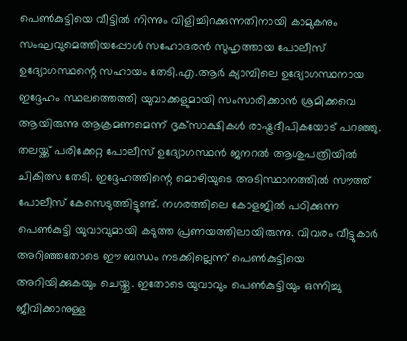പെണ്‍കുട്ടിയെ വീട്ടില്‍ നിന്നും വിളിച്ചിറക്കുന്നതിനായി കാമുകനും സംഘവുമെത്തിയപ്പോള്‍ സഹോദരന്‍ സുഹൃത്തായ പോലീസ് ഉദ്യോഗസ്ഥന്റെ സഹായം തേടി.എ.ആര്‍ ക്യാമ്പിലെ ഉദ്യോഗസ്ഥനായ ഇദ്ദേഹം സ്ഥലത്തെത്തി യുവാക്കളുമായി സംസാരിക്കാന്‍ ശ്രമിക്കവെ ആയിരുന്നു ആക്രമണമെന്ന് ദൃക്‌സാക്ഷികള്‍ രാഷ്ട്രദീപികയോട് പറഞ്ഞു. തലയ്ക്ക് പരിക്കേറ്റ പോലീസ് ഉദ്യോഗസ്ഥന്‍ ജനറല്‍ ആശുപത്രിയില്‍ ചികിത്സ തേടി. ഇദ്ദേഹത്തിന്റെ മൊഴിയുടെ അടിസ്ഥാനത്തില്‍ സൗത്ത് പോലീസ് കേസെടുത്തിട്ടുണ്ട്. നഗരത്തിലെ കോളജില്‍ പഠിക്കുന്ന പെണ്‍കുട്ടി യുവാവുമായി കടുത്ത പ്രണയത്തിലായിരുന്നു. വിവരം വീട്ടുകാര്‍ അറിഞ്ഞതോടെ ഈ ബന്ധം നടക്കില്ലെന്ന് പെണ്‍കുട്ടിയെ അറിയിക്കുകയും ചെയ്തു. ഇതോടെ യുവാവും പെണ്‍കുട്ടിയും ഒന്നിച്ചു ജീവിക്കാനുള്ള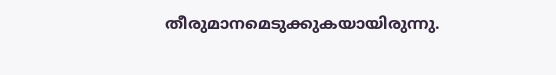തീരുമാനമെടുക്കുകയായിരുന്നു.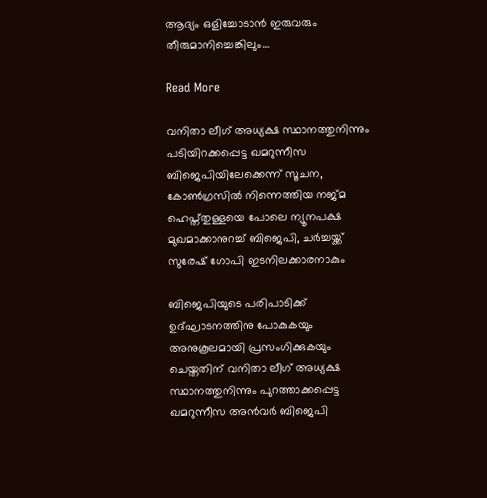ആദ്യം ഒളിച്ചോടാന്‍ ഇരുവരും തീരുമാനിച്ചെങ്കിലും…

Read More

വനിതാ ലീഗ് അധ്യക്ഷ സ്ഥാനത്തുനിന്നും പടിയിറക്കപ്പെട്ട ഖമറുന്നീസ ബിജെപിയിലേക്കെന്ന് സൂചന, കോണ്‍ഗ്രസില്‍ നിന്നെത്തിയ നജ്മ ഹെപ്ത്തുള്ളയെ പോലെ ന്യൂനപക്ഷ മുഖമാക്കാനുറച്ച് ബിജെപി, ചര്‍ച്ചയ്ക്ക് സുരേഷ് ഗോപി ഇടനിലക്കാരനാകും

ബിജെപിയുടെ പരിപാടിക്ക് ഉദ്ഘാടനത്തിനു പോകുകയും അനുകൂലമായി പ്രസംഗിക്കുകയും ചെയ്തതിന് വനിതാ ലീഗ് അധ്യക്ഷ സ്ഥാനത്തുനിന്നും പുറത്താക്കപ്പെട്ട ഖമറുന്നീസ അന്‍വര്‍ ബിജെപി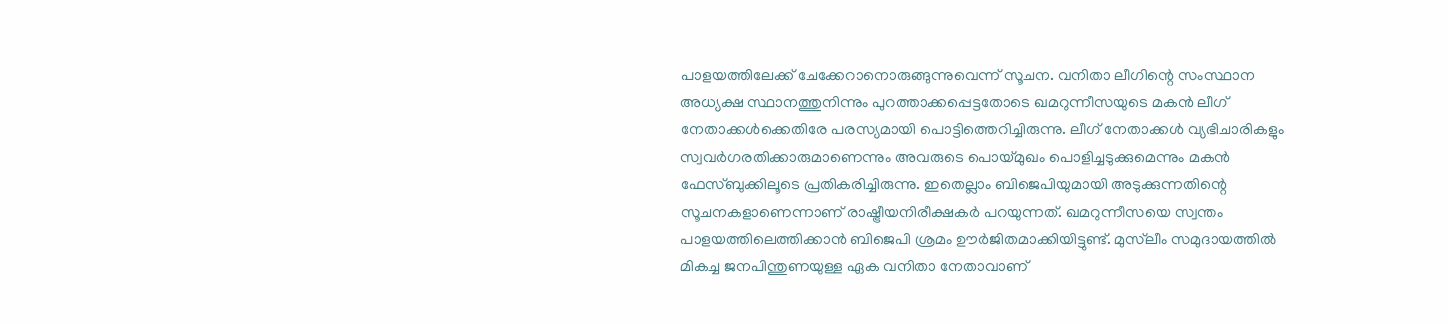പാളയത്തിലേക്ക് ചേക്കേറാനൊരുങ്ങുന്നുവെന്ന് സൂചന. വനിതാ ലീഗിന്റെ സംസ്ഥാന അധ്യക്ഷ സ്ഥാനത്തുനിന്നും പുറത്താക്കപ്പെട്ടതോടെ ഖമറുന്നീസയുടെ മകന്‍ ലീഗ് നേതാക്കള്‍ക്കെതിരേ പരസ്യമായി പൊട്ടിത്തെറിച്ചിരുന്നു. ലീഗ് നേതാക്കള്‍ വ്യഭിചാരികളും സ്വവര്‍ഗരതിക്കാരുമാണെന്നും അവരുടെ പൊയ്മുഖം പൊളിച്ചടുക്കുമെന്നും മകന്‍ ഫേസ്ബുക്കിലൂടെ പ്രതികരിച്ചിരുന്നു. ഇതെല്ലാം ബിജെപിയുമായി അടുക്കുന്നതിന്റെ സൂചനകളാണെന്നാണ് രാഷ്ട്രീയനിരീക്ഷകര്‍ പറയുന്നത്. ഖമറുന്നീസയെ സ്വന്തം പാളയത്തിലെത്തിക്കാന്‍ ബിജെപി ശ്രമം ഊര്‍ജിതമാക്കിയിട്ടുണ്ട്. മുസ്‌ലീം സമുദായത്തില്‍ മികച്ച ജനപിന്തുണയുള്ള ഏക വനിതാ നേതാവാണ്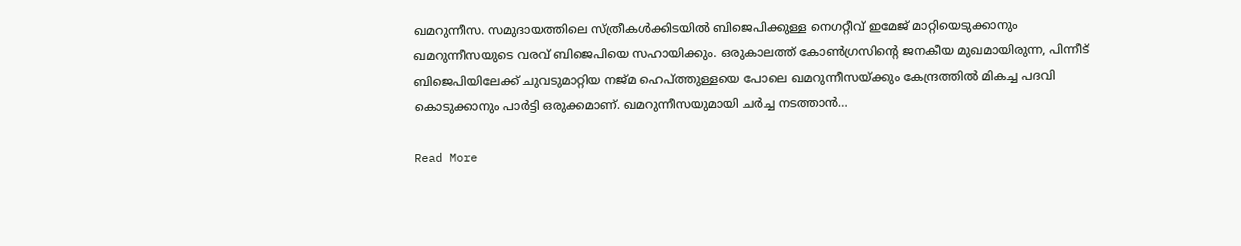ഖമറുന്നീസ. സമുദായത്തിലെ സ്ത്രീകള്‍ക്കിടയില്‍ ബിജെപിക്കുള്ള നെഗറ്റീവ് ഇമേജ് മാറ്റിയെടുക്കാനും ഖമറുന്നീസയുടെ വരവ് ബിജെപിയെ സഹായിക്കും. ഒരുകാലത്ത് കോണ്‍ഗ്രസിന്റെ ജനകീയ മുഖമായിരുന്ന, പിന്നീട് ബിജെപിയിലേക്ക് ചുവടുമാറ്റിയ നജ്മ ഹെപ്ത്തുള്ളയെ പോലെ ഖമറുന്നീസയ്ക്കും കേന്ദ്രത്തില്‍ മികച്ച പദവി കൊടുക്കാനും പാര്‍ട്ടി ഒരുക്കമാണ്. ഖമറുന്നീസയുമായി ചര്‍ച്ച നടത്താന്‍…

Read More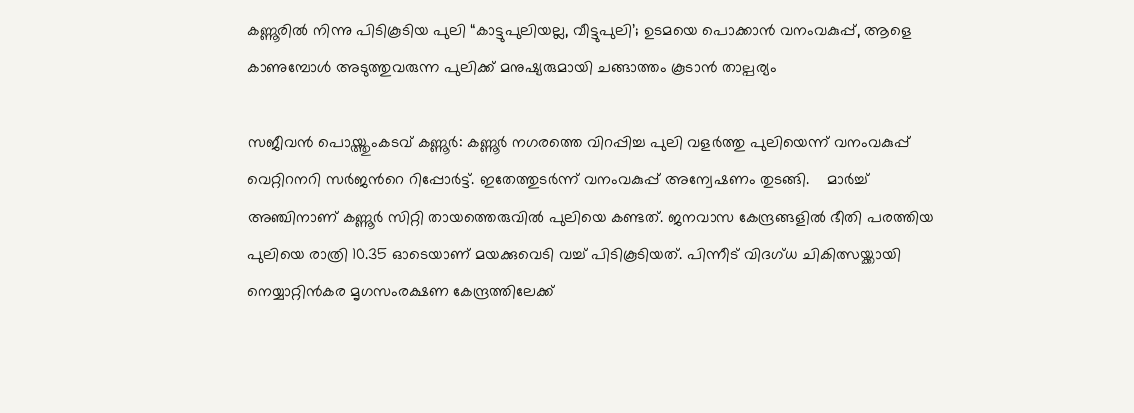കണ്ണൂരിൽ നിന്നു പിടികൂടിയ പുലി “കാട്ടുപുലിയല്ല, വീട്ടുപുലി’; ഉടമയെ പൊക്കാന്‍ വനംവകുപ്പ്, ആളെ കാണുമ്പോള്‍ അടുത്തുവരുന്ന പുലിക്ക് മനുഷ്യരുമായി ചങ്ങാത്തം കൂടാന്‍ താല്പര്യം

സജീവൻ പൊയ്ത്തുംകടവ് കണ്ണൂർ: കണ്ണൂർ നഗരത്തെ വിറപ്പിച്ച പുലി വളർത്തു പുലിയെന്ന് വനംവകുപ്പ് വെറ്റിറനറി സർജന്‍റെ റിപ്പോർട്ട്. ഇതേത്തുടർന്ന് വനംവകുപ്പ് അന്വേഷണം തുടങ്ങി.    മാർച്ച് അഞ്ചിനാണ് കണ്ണൂർ സിറ്റി തായത്തെരുവിൽ പുലിയെ കണ്ടത്. ജനവാസ കേന്ദ്രങ്ങളിൽ ഭീതി പരത്തിയ പുലിയെ രാത്രി 10.35 ഓടെയാണ് മയക്കുവെടി വച്ച് പിടികൂടിയത്. പിന്നീട് വിദഗ്ധ ചികിത്സയ്ക്കായി നെയ്യാറ്റിൻകര മൃഗസംരക്ഷണ കേന്ദ്രത്തിലേക്ക്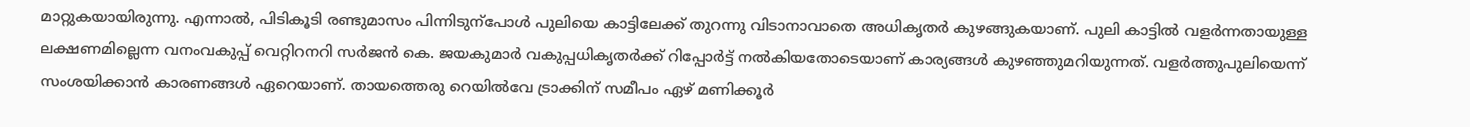മാറ്റുകയായിരുന്നു. എന്നാൽ, പിടികൂടി രണ്ടുമാസം പിന്നിടുന്പോൾ പുലിയെ കാട്ടിലേക്ക് തുറന്നു വിടാനാവാതെ അധികൃതർ കുഴങ്ങുകയാണ്. പുലി കാട്ടിൽ വളർന്നതായുള്ള ലക്ഷണമില്ലെന്ന വനംവകുപ്പ് വെറ്റിറനറി സർജൻ കെ. ജയകുമാർ വകുപ്പധികൃതർക്ക് റിപ്പോർട്ട് നൽകിയതോടെയാണ് കാര്യങ്ങൾ കുഴഞ്ഞുമറിയുന്നത്. വളർത്തുപുലിയെന്ന് സംശയിക്കാൻ കാരണങ്ങൾ ഏറെയാണ്. തായത്തെരു റെയിൽവേ ട്രാക്കിന് സമീപം ഏഴ് മണിക്കൂർ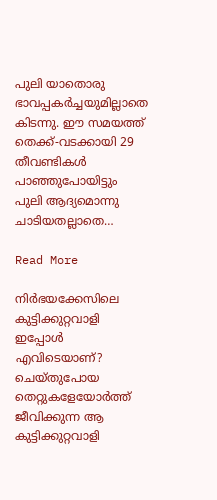പുലി യാതൊരു ഭാവപ്പകർച്ചയുമില്ലാതെ കിടന്നു. ഈ സമയത്ത് തെക്ക്-വടക്കായി 29 തീവണ്ടികൾ പാഞ്ഞുപോയിട്ടും പുലി ആദ്യമൊന്നു ചാടിയതല്ലാതെ…

Read More

നിര്‍ഭയക്കേസിലെ കുട്ടിക്കുറ്റവാളി ഇപ്പോള്‍ എവിടെയാണ്? ചെയ്തുപോയ തെറ്റുകളേയോര്‍ത്ത് ജീവിക്കുന്ന ആ കുട്ടിക്കുറ്റവാളി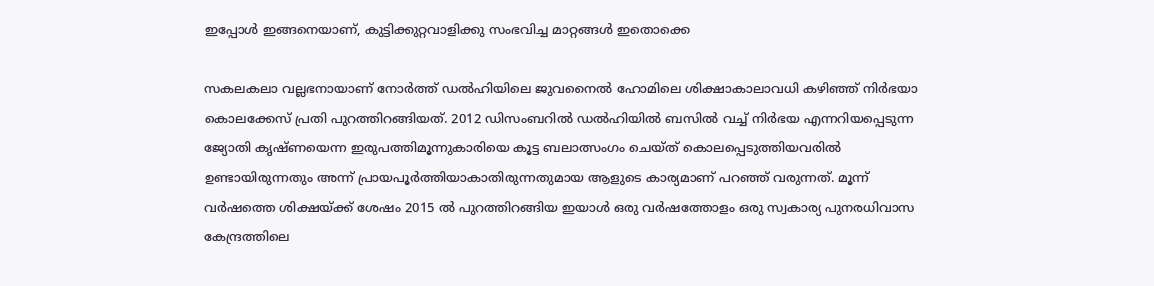ഇപ്പോള്‍ ഇങ്ങനെയാണ്, കുട്ടിക്കുറ്റവാളിക്കു സംഭവിച്ച മാറ്റങ്ങള്‍ ഇതൊക്കെ

സകലകലാ വല്ലഭനായാണ് നോര്‍ത്ത് ഡല്‍ഹിയിലെ ജുവനൈല്‍ ഹോമിലെ ശിക്ഷാകാലാവധി കഴിഞ്ഞ് നിര്‍ഭയാ കൊലക്കേസ് പ്രതി പുറത്തിറങ്ങിയത്. 2012 ഡിസംബറില്‍ ഡല്‍ഹിയില്‍ ബസില്‍ വച്ച് നിര്‍ഭയ എന്നറിയപ്പെടുന്ന ജ്യോതി കൃഷ്ണയെന്ന ഇരുപത്തിമൂന്നുകാരിയെ കൂട്ട ബലാത്സംഗം ചെയ്ത് കൊലപ്പെടുത്തിയവരില്‍ ഉണ്ടായിരുന്നതും അന്ന് പ്രായപൂര്‍ത്തിയാകാതിരുന്നതുമായ ആളുടെ കാര്യമാണ് പറഞ്ഞ് വരുന്നത്. മൂന്ന് വര്‍ഷത്തെ ശിക്ഷയ്ക്ക് ശേഷം 2015 ല്‍ പുറത്തിറങ്ങിയ ഇയാള്‍ ഒരു വര്‍ഷത്തോളം ഒരു സ്വകാര്യ പുനരധിവാസ കേന്ദ്രത്തിലെ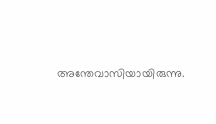അന്തേവാസിയായിരുന്നു.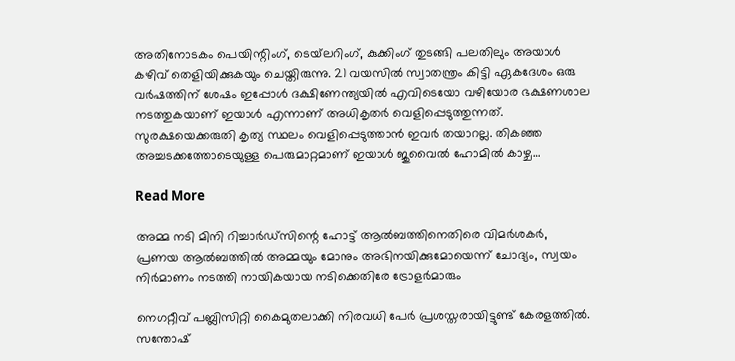അതിനോടകം പെയിന്റിംഗ്, ടെയ്‌ലറിംഗ്, കുക്കിംഗ് തുടങ്ങി പലതിലും അയാള്‍ കഴിവ് തെളിയിക്കുകയും ചെയ്തിരുന്നു. 21 വയസില്‍ സ്വാതന്ത്രം കിട്ടി ഏകദേശം ഒരു വര്‍ഷത്തിന് ശേഷം ഇപ്പോള്‍ ദക്ഷിണേന്ത്യയില്‍ എവിടെയോ വഴിയോര ഭക്ഷണശാല നടത്തുകയാണ് ഇയാള്‍ എന്നാണ് അധികൃതര്‍ വെളിപ്പെടുത്തുന്നത്. സുരക്ഷയെക്കരുതി കൃത്യ സ്ഥലം വെളിപ്പെടുത്താന്‍ ഇവര്‍ തയാറല്ല. തികഞ്ഞ അച്ചടക്കത്തോടെയുള്ള പെരുമാറ്റമാണ് ഇയാള്‍ ജുവൈല്‍ ഹോമില്‍ കാഴ്ച…

Read More

അമ്മ നടി മിനി റിച്ചാര്‍ഡ്‌സിന്റെ ഹോട്ട് ആല്‍ബത്തിനെതിരെ വിമര്‍ശകര്‍, പ്രണയ ആല്‍ബത്തില്‍ അമ്മയും മോനും അഭിനയിക്കുമോയെന്ന് ചോദ്യം, സ്വയം നിര്‍മാണം നടത്തി നായികയായ നടിക്കെതിരേ ട്രോളര്‍മാരും

നെഗറ്റീവ് പബ്ലിസിറ്റി കൈമുതലാക്കി നിരവധി പേര്‍ പ്രശസ്തരായിട്ടുണ്ട് കേരളത്തില്‍. സന്തോഷ്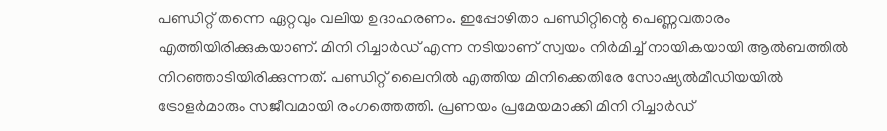പണ്ഡിറ്റ് തന്നെ ഏറ്റവും വലിയ ഉദാഹരണം. ഇപ്പോഴിതാ പണ്ഡിറ്റിന്റെ പെണ്ണവതാരം എത്തിയിരിക്കുകയാണ്. മിനി റിച്ചാര്‍ഡ് എന്ന നടിയാണ് സ്വയം നിര്‍മിച്ച് നായികയായി ആല്‍ബത്തില്‍ നിറഞ്ഞാടിയിരിക്കുന്നത്. പണ്ഡിറ്റ് ലൈനില്‍ എത്തിയ മിനിക്കെതിരേ സോഷ്യല്‍മീഡിയയില്‍ ട്രോളര്‍മാരും സജീവമായി രംഗത്തെത്തി. പ്രണയം പ്രമേയമാക്കി മിനി റിച്ചാര്‍ഡ്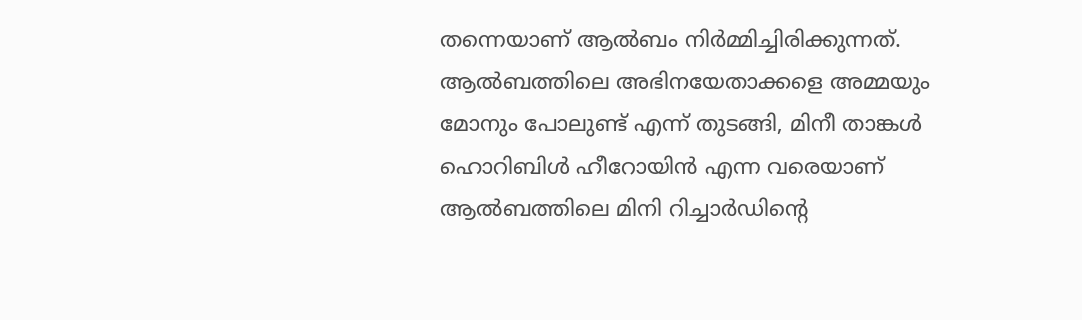തന്നെയാണ് ആല്‍ബം നിര്‍മ്മിച്ചിരിക്കുന്നത്. ആല്‍ബത്തിലെ അഭിനയേതാക്കളെ അമ്മയും മോനും പോലുണ്ട് എന്ന് തുടങ്ങി, മിനീ താങ്കള്‍ ഹൊറിബിള്‍ ഹീറോയിന്‍ എന്ന വരെയാണ് ആല്‍ബത്തിലെ മിനി റിച്ചാര്‍ഡിന്റെ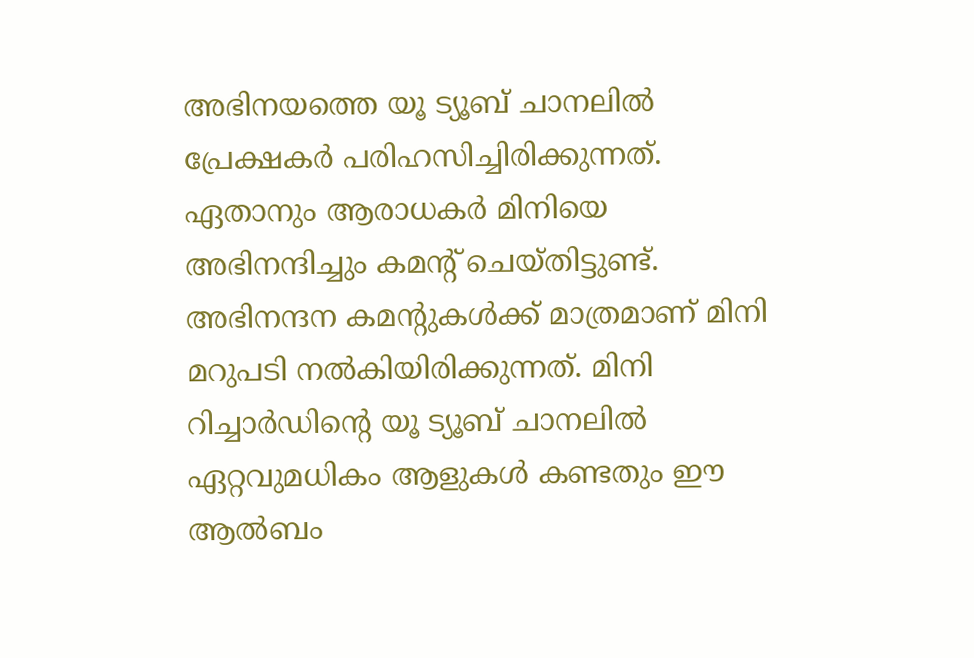അഭിനയത്തെ യൂ ട്യൂബ് ചാനലില്‍ പ്രേക്ഷകര്‍ പരിഹസിച്ചിരിക്കുന്നത്. ഏതാനും ആരാധകര്‍ മിനിയെ അഭിനന്ദിച്ചും കമന്റ് ചെയ്തിട്ടുണ്ട്. അഭിനന്ദന കമന്റുകള്‍ക്ക് മാത്രമാണ് മിനി മറുപടി നല്‍കിയിരിക്കുന്നത്. മിനി റിച്ചാര്‍ഡിന്റെ യൂ ട്യൂബ് ചാനലില്‍ ഏറ്റവുമധികം ആളുകള്‍ കണ്ടതും ഈ ആല്‍ബം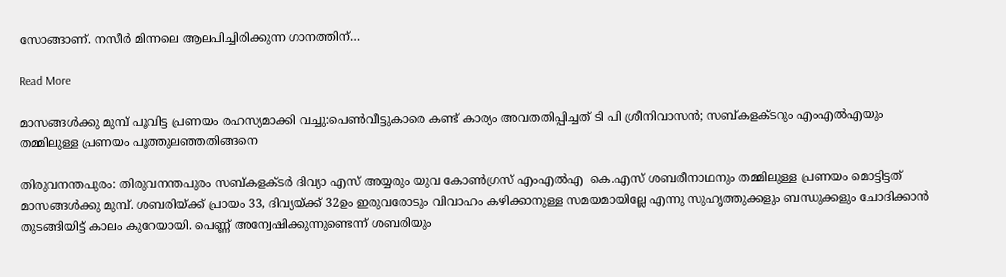സോങ്ങാണ്. നസീര്‍ മിന്നലെ ആലപിച്ചിരിക്കുന്ന ഗാനത്തിന്…

Read More

മാസങ്ങള്‍ക്കു മുമ്പ് പൂവിട്ട പ്രണയം രഹസ്യമാക്കി വച്ചു:പെണ്‍വീട്ടുകാരെ കണ്ട് കാര്യം അവതതിപ്പിച്ചത് ടി പി ശ്രീനിവാസന്‍; സബ്കളക്ടറും എംഎല്‍എയും തമ്മിലുള്ള പ്രണയം പൂത്തുലഞ്ഞതിങ്ങനെ

തിരുവനന്തപുരം: തിരുവനന്തപുരം സബ്കളക്ടര്‍ ദിവ്യാ എസ് അയ്യരും യുവ കോണ്‍ഗ്രസ് എംഎല്‍എ  കെ.എസ് ശബരീനാഥനും തമ്മിലുള്ള പ്രണയം മൊട്ടിട്ടത് മാസങ്ങള്‍ക്കു മുമ്പ്. ശബരിയ്ക്ക് പ്രായം 33, ദിവ്യയ്ക്ക് 32ഉം ഇരുവരോടും വിവാഹം കഴിക്കാനുള്ള സമയമായില്ലേ എന്നു സുഹൃത്തുക്കളും ബന്ധുക്കളും ചോദിക്കാന്‍ തുടങ്ങിയിട്ട് കാലം കുറേയായി. പെണ്ണ് അന്വേഷിക്കുന്നുണ്ടെന്ന് ശബരിയും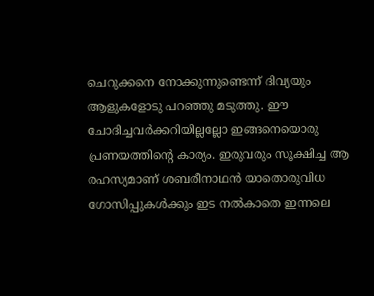ചെറുക്കനെ നോക്കുന്നുണ്ടെന്ന് ദിവ്യയും ആളുകളോടു പറഞ്ഞു മടുത്തു. ഈ ചോദിച്ചവര്‍ക്കറിയില്ലല്ലോ ഇങ്ങനെയൊരു പ്രണയത്തിന്റെ കാര്യം. ഇരുവരും സൂക്ഷിച്ച ആ രഹസ്യമാണ് ശബരീനാഥന്‍ യാതൊരുവിധ ഗോസിപ്പുകള്‍ക്കും ഇട നല്‍കാതെ ഇന്നലെ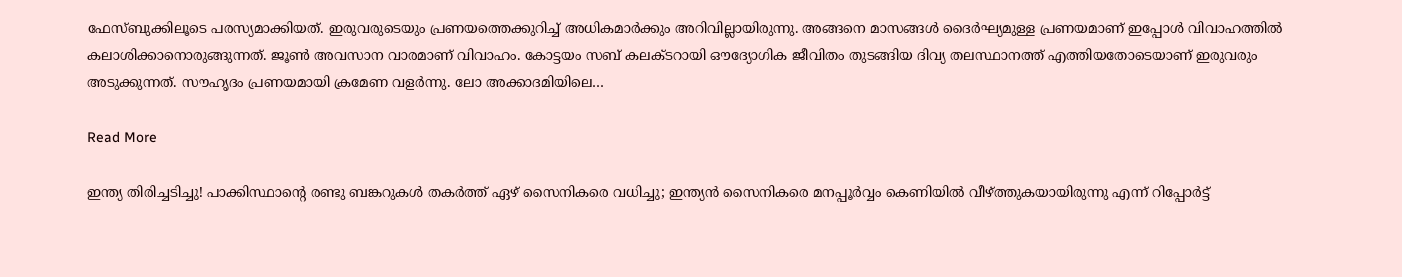ഫേസ്ബുക്കിലൂടെ പരസ്യമാക്കിയത്. ഇരുവരുടെയും പ്രണയത്തെക്കുറിച്ച് അധികമാര്‍ക്കും അറിവില്ലായിരുന്നു. അങ്ങനെ മാസങ്ങള്‍ ദൈര്‍ഘ്യമുള്ള പ്രണയമാണ് ഇപ്പോള്‍ വിവാഹത്തില്‍ കലാശിക്കാനൊരുങ്ങുന്നത്. ജൂണ്‍ അവസാന വാരമാണ് വിവാഹം. കോട്ടയം സബ് കലക്ടറായി ഔദ്യോഗിക ജീവിതം തുടങ്ങിയ ദിവ്യ തലസ്ഥാനത്ത് എത്തിയതോടെയാണ് ഇരുവരും അടുക്കുന്നത്. സൗഹൃദം പ്രണയമായി ക്രമേണ വളര്‍ന്നു. ലോ അക്കാദമിയിലെ…

Read More

ഇന്ത്യ തിരിച്ചടിച്ചു! പാക്കിസ്ഥാന്റെ രണ്ടു ബങ്കറുകള്‍ തകര്‍ത്ത് ഏഴ് സൈനികരെ വധിച്ചു; ഇന്ത്യന്‍ സൈനികരെ മനപ്പൂര്‍വ്വം കെണിയില്‍ വീഴ്ത്തുകയായിരുന്നു എന്ന് റിപ്പോര്‍ട്ട്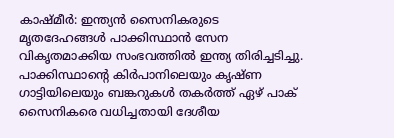കാഷ്മീർ: ഇന്ത്യൻ സൈനികരുടെ മൃതദേഹങ്ങൾ പാക്കിസ്ഥാൻ സേന വികൃതമാക്കിയ സംഭവത്തിൽ ഇന്ത്യ തിരിച്ചടിച്ചു. പാക്കിസ്ഥാന്‍റെ കിർപാനിലെയും കൃഷ്ണ ഗാട്ടിയിലെയും ബങ്കറുകൾ തകർത്ത് ഏഴ് പാക് സൈനികരെ വധിച്ചതായി ദേശീയ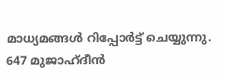മാധ്യമങ്ങൾ റിപ്പോർട്ട് ചെയ്യുന്നു. 647 മുജാഹ്ദീൻ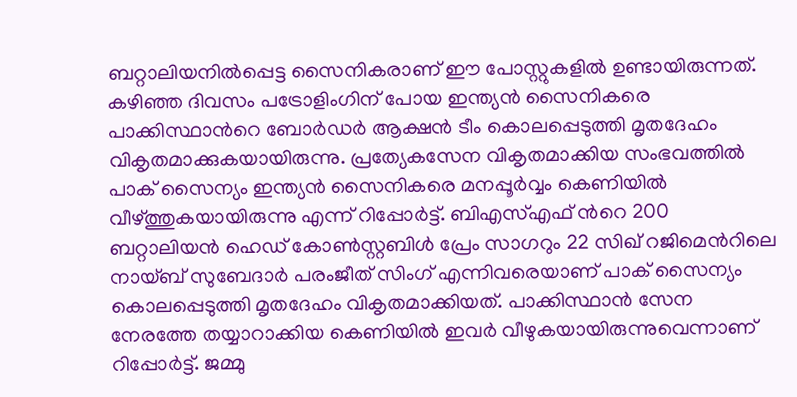ബറ്റാലിയനിൽപ്പെട്ട സൈനികരാണ് ഈ പോസ്റ്റുകളിൽ ഉണ്ടായിരുന്നത്. കഴിഞ്ഞ ദിവസം പട്രോളിംഗിന് പോയ ഇന്ത്യൻ സൈനികരെ പാക്കിസ്ഥാന്‍റെ ബോർഡർ ആക്ഷൻ ടീം കൊലപ്പെടുത്തി മൃതദേഹം വികൃതമാക്കുകയായിരുന്നു. പ്രത്യേകസേന വികൃതമാക്കിയ സംഭവത്തിൽ പാക് സൈന്യം ഇന്ത്യൻ സൈനികരെ മനപ്പൂർവ്വം കെണിയിൽ വീഴ്ത്തുകയായിരുന്നു എന്ന് റിപ്പോർട്ട്. ബിഎസ്എഫ് ന്‍റെ 200 ബറ്റാലിയൻ ഹെഡ് കോണ്‍സ്റ്റബിൾ പ്രേം സാഗറും 22 സിഖ് റജിമെന്‍റിലെ നായ്ബ് സുബേദാർ പരംജീത് സിംഗ് എന്നിവരെയാണ് പാക് സൈന്യം കൊലപ്പെടുത്തി മൃതദേഹം വികൃതമാക്കിയത്. പാക്കിസ്ഥാൻ സേന നേരത്തേ തയ്യാറാക്കിയ കെണിയിൽ ഇവർ വീഴുകയായിരുന്നുവെന്നാണ് റിപ്പോർട്ട്. ജമ്മു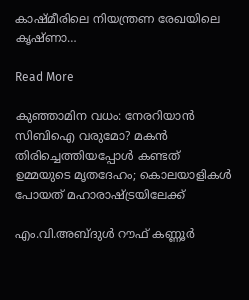കാഷ്മീരിലെ നിയന്ത്രണ രേഖയിലെ കൃഷ്ണാ…

Read More

കുഞ്ഞാമിന വധം: നേരറിയാൻ സിബിഐ വരുമോ? മകൻ തിരിച്ചെത്തിയപ്പോൾ കണ്ടത് ഉമ്മയുടെ മൃതദേഹം; കൊലയാളികൾ പോയത് മഹാരാഷ്ട്രയിലേക്ക്

എം.വി.അബ്ദുൾ റൗഫ് കണ്ണൂർ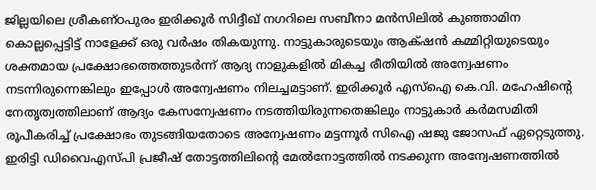ജില്ലയിലെ ശ്രീകണ്ഠപുരം ഇരിക്കൂർ സിദ്ദീഖ് നഗറിലെ സബീനാ മൻസിലിൽ കുഞ്ഞാമിന കൊല്ലപ്പെട്ടിട്ട് നാളേക്ക് ഒരു വർഷം തികയുന്നു. നാട്ടുകാരുടെയും ആക്‌ഷൻ കമ്മിറ്റിയുടെയും ശക്തമായ പ്രക്ഷോഭത്തെത്തുടർന്ന് ആദ്യ നാളുകളിൽ മികച്ച രീതിയിൽ അന്വേഷണം നടന്നിരുന്നെങ്കിലും ഇപ്പോൾ അന്വേഷണം നിലച്ചമട്ടാണ്. ഇരിക്കൂർ എസ്ഐ കെ.വി. മഹേഷിന്‍റെ നേതൃത്വത്തിലാണ് ആദ്യം കേസന്വേഷണം നടത്തിയിരുന്നതെങ്കിലും നാട്ടുകാർ കർമസമിതി രൂപീകരിച്ച് പ്രക്ഷോഭം തുടങ്ങിയതോടെ അന്വേഷണം മട്ടന്നൂർ സിഐ ഷജു ജോസഫ് ഏറ്റെടുത്തു. ഇരിട്ടി ഡിവൈഎസ്പി പ്രജീഷ് തോട്ടത്തിലിന്‍റെ മേൽനോട്ടത്തിൽ നടക്കുന്ന അന്വേഷണത്തിൽ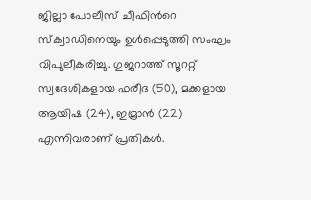ജില്ലാ പോലീസ് ചീഫിന്‍റെ സ്ക്വാഡിനെയും ഉൾപ്പെടുത്തി സംഘം വിപുലീകരിച്ചു. ഗുജറാത്ത് സൂററ്റ് സ്വദേശികളായ ഫരീദ (50), മക്കളായ ആയിഷ (24), ഇമ്രാൻ (22) എന്നിവരാണ് പ്രതികൾ.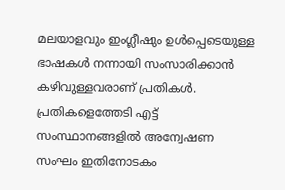മലയാളവും ഇംഗ്ലീഷും ഉൾപ്പെടെയുള്ള ഭാഷകൾ നന്നായി സംസാരിക്കാൻ കഴിവുള്ളവരാണ് പ്രതികൾ. പ്രതികളെത്തേടി എട്ട് സംസ്ഥാനങ്ങളിൽ അന്വേഷണ സംഘം ഇതിനോടകം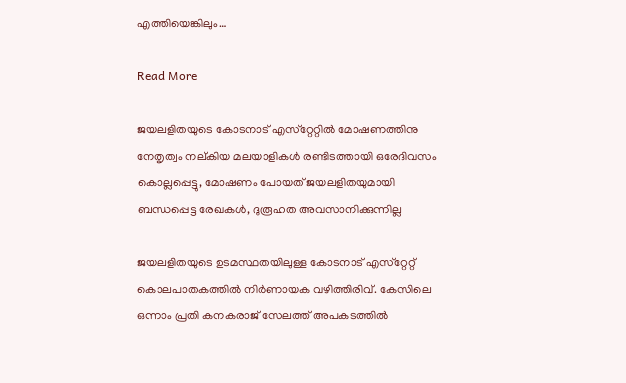എത്തിയെങ്കിലും…

Read More

ജയലളിതയുടെ കോടനാട് എസ്‌റ്റേറ്റില്‍ മോഷണത്തിനു നേതൃത്വം നല്കിയ മലയാളികള്‍ രണ്ടിടത്തായി ഒരേദിവസം കൊല്ലപ്പെട്ടു, മോഷണം പോയത് ജയലളിതയുമായി ബന്ധപ്പെട്ട രേഖകള്‍, ദുരൂഹത അവസാനിക്കുന്നില്ല

ജയലളിതയുടെ ഉടമസ്ഥതയിലുള്ള കോടനാട് എസ്‌റ്റേറ്റ് കൊലപാതകത്തില്‍ നിര്‍ണായക വഴിത്തിരിവ്. കേസിലെ ഒന്നാം പ്രതി കനകരാജ് സേലത്ത് അപകടത്തില്‍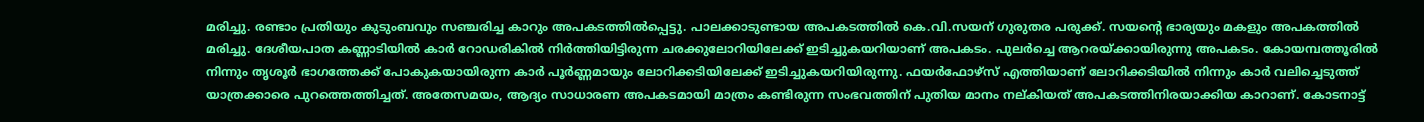മരിച്ചു. രണ്ടാം പ്രതിയും കുടുംബവും സഞ്ചരിച്ച കാറും അപകടത്തില്‍പ്പെട്ടു. പാലക്കാടുണ്ടായ അപകടത്തില്‍ കെ.വി.സയന് ഗുരുതര പരുക്ക്. സയന്റെ ഭാര്യയും മകളും അപകത്തില്‍ മരിച്ചു. ദേശീയപാത കണ്ണാടിയില്‍ കാര്‍ റോഡരികില്‍ നിര്‍ത്തിയിട്ടിരുന്ന ചരക്കുലോറിയിലേക്ക് ഇടിച്ചുകയറിയാണ് അപകടം. പുലര്‍ച്ചെ ആറരയ്ക്കായിരുന്നു അപകടം. കോയമ്പത്തൂരില്‍ നിന്നും തൃശൂര്‍ ഭാഗത്തേക്ക് പോകുകയായിരുന്ന കാര്‍ പൂര്‍ണ്ണമായും ലോറിക്കടിയിലേക്ക് ഇടിച്ചുകയറിയിരുന്നു. ഫയര്‍ഫോഴ്‌സ് എത്തിയാണ് ലോറിക്കടിയില്‍ നിന്നും കാര്‍ വലിച്ചെടുത്ത് യാത്രക്കാരെ പുറത്തെത്തിച്ചത്. അതേസമയം, ആദ്യം സാധാരണ അപകടമായി മാത്രം കണ്ടിരുന്ന സംഭവത്തിന് പുതിയ മാനം നല്കിയത് അപകടത്തിനിരയാക്കിയ കാറാണ്. കോടനാട്ട്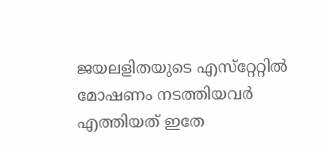ജയലളിതയുടെ എസ്‌റ്റേറ്റില്‍ മോഷണം നടത്തിയവര്‍ എത്തിയത് ഇതേ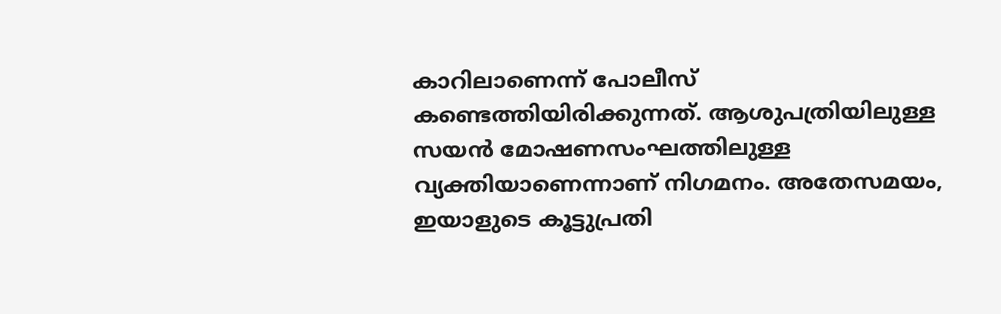കാറിലാണെന്ന് പോലീസ് കണ്ടെത്തിയിരിക്കുന്നത്. ആശുപത്രിയിലുള്ള സയന്‍ മോഷണസംഘത്തിലുള്ള വ്യക്തിയാണെന്നാണ് നിഗമനം. അതേസമയം, ഇയാളുടെ കൂട്ടുപ്രതി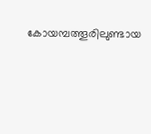കോയമ്പത്തൂരിലുണ്ടായ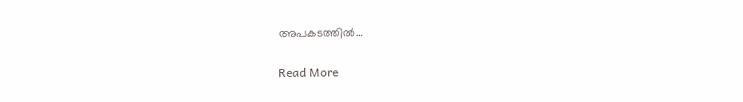അപകടത്തില്‍…

Read More